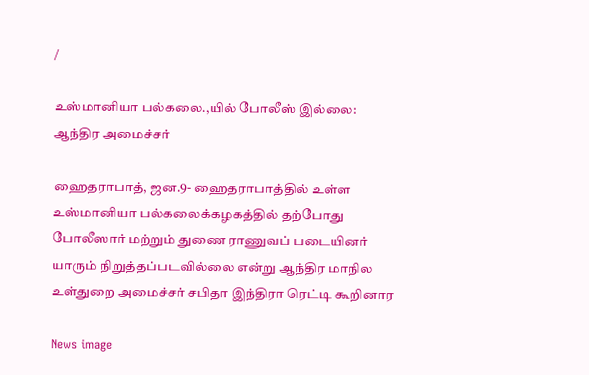/

உஸ்மானியா பல்கலை.,யில் போலீஸ் இல்லை: ஆந்திர அமைச்சர்

ஹைதராபாத், ஜன.9- ஹைதராபாத்தில் உள்ள உஸ்மானியா பல்கலைக்கழகத்தில் தற்போது போலீஸார் மற்றும் துணை ராணுவப் படையினர் யாரும் நிறுத்தப்படவில்லை என்று ஆந்திர மாநில உள்துறை அமைச்சர் சபிதா இந்திரா ரெட்டி கூறினார

News image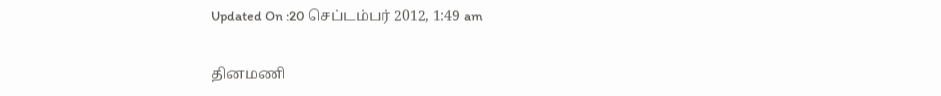Updated On :20 செப்டம்பர் 2012, 1:49 am

தினமணி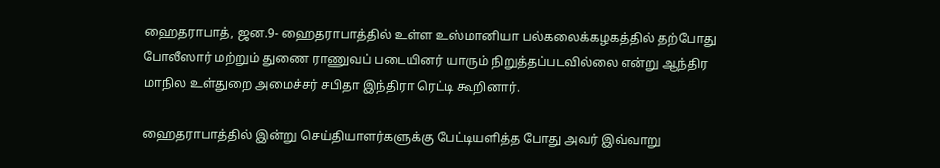ஹைதராபாத், ஜன.9- ஹைதராபாத்தில் உள்ள உஸ்மானியா பல்கலைக்கழகத்தில் தற்போது போலீஸார் மற்றும் துணை ராணுவப் படையினர் யாரும் நிறுத்தப்படவில்லை என்று ஆந்திர மாநில உள்துறை அமைச்சர் சபிதா இந்திரா ரெட்டி கூறினார்.

ஹைதராபாத்தில் இன்று செய்தியாளர்களுக்கு பேட்டியளித்த போது அவர் இவ்வாறு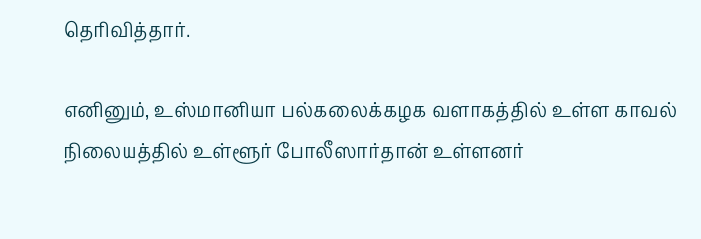தெரிவித்தார்.

எனினும், உஸ்மானியா பல்கலைக்கழக வளாகத்தில் உள்ள காவல் நிலையத்தில் உள்ளூர் போலீஸார்தான் உள்ளனர்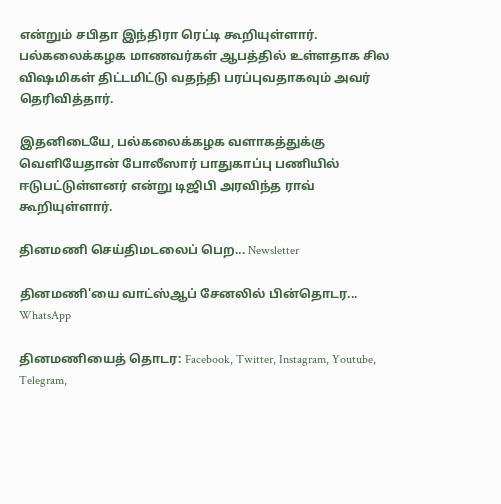என்றும் சபிதா இந்திரா ரெட்டி கூறியுள்ளார். பல்கலைக்கழக மாணவர்கள் ஆபத்தில் உள்ளதாக சில விஷமிகள் திட்டமிட்டு வதந்தி பரப்புவதாகவும் அவர் தெரிவித்தார்.

இதனிடையே, பல்கலைக்கழக வளாகத்துக்கு வெளியேதான் போலீஸார் பாதுகாப்பு பணியில் ஈடுபட்டுள்ளனர் என்று டிஜிபி அரவிந்த ராவ் கூறியுள்ளார்.

தினமணி செய்திமடலைப் பெற... Newsletter

தினமணி'யை வாட்ஸ்ஆப் சேனலில் பின்தொடர... WhatsApp

தினமணியைத் தொடர: Facebook, Twitter, Instagram, Youtube, Telegram,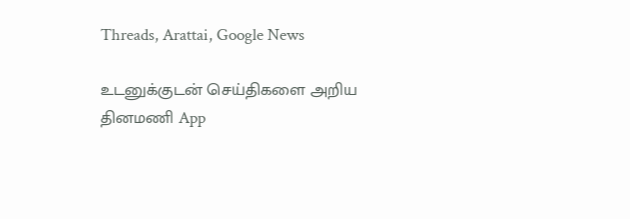Threads, Arattai, Google News

உடனுக்குடன் செய்திகளை அறிய தினமணி App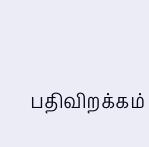பதிவிறக்கம்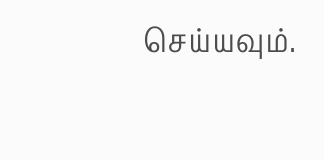செய்யவும்.